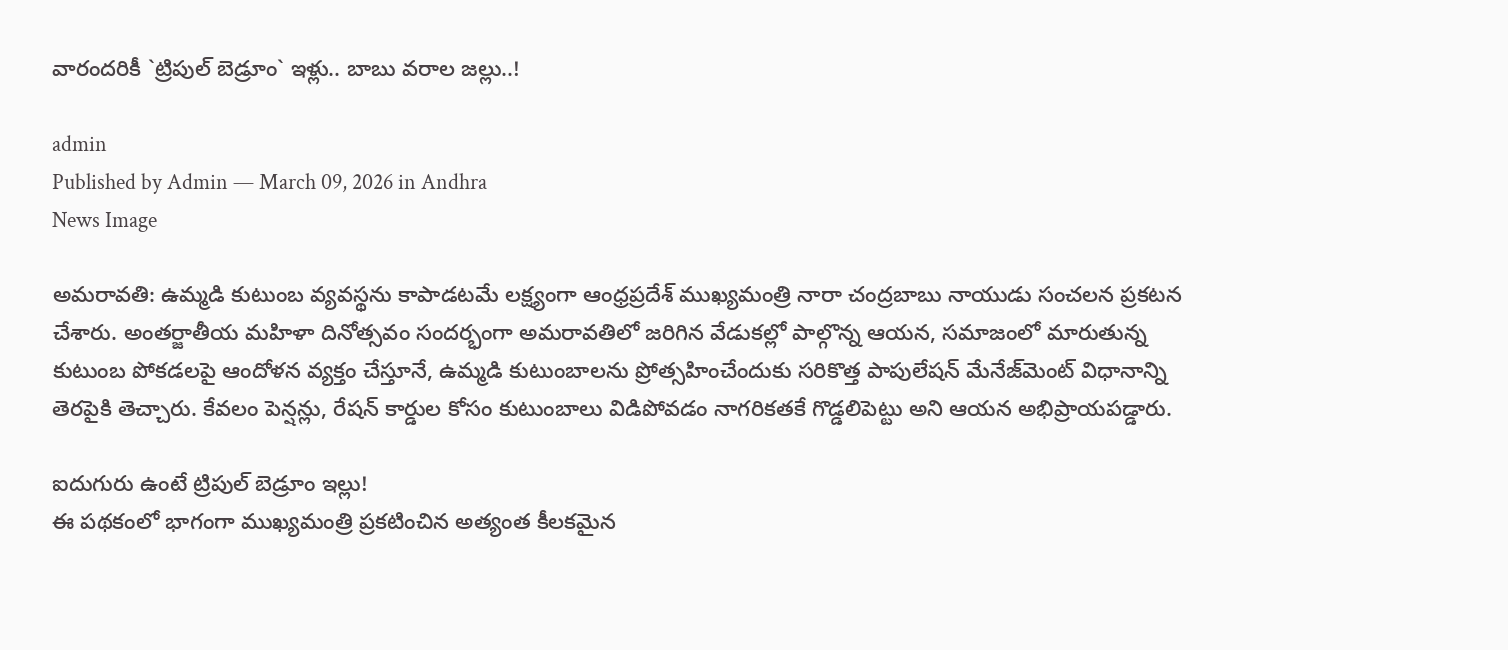వారంద‌రికీ `ట్రిపుల్ బెడ్రూం` ఇళ్లు.. బాబు వరాల జ‌ల్లు..!

admin
Published by Admin — March 09, 2026 in Andhra
News Image

అమరావతి: ఉమ్మడి కుటుంబ వ్యవస్థను కాపాడటమే లక్ష్యంగా ఆంధ్రప్రదేశ్ ముఖ్యమంత్రి నారా చంద్రబాబు నాయుడు సంచలన ప్రకటన చేశారు. అంతర్జాతీయ మహిళా దినోత్సవం సందర్భంగా అమరావతిలో జరిగిన వేడుకల్లో పాల్గొన్న ఆయన, సమాజంలో మారుతున్న కుటుంబ పోకడలపై ఆందోళన వ్యక్తం చేస్తూనే, ఉమ్మడి కుటుంబాలను ప్రోత్సహించేందుకు సరికొత్త పాపులేషన్ మేనేజ్‌మెంట్ విధానాన్ని తెరపైకి తెచ్చారు. కేవలం పెన్షన్లు, రేషన్ కార్డుల కోసం కుటుంబాలు విడిపోవడం నాగరికతకే గొడ్డలిపెట్టు అని ఆయన అభిప్రాయపడ్డారు.

ఐదుగురు ఉంటే ట్రిపుల్ బెడ్రూం ఇల్లు!
ఈ పథకంలో భాగంగా ముఖ్యమంత్రి ప్రకటించిన అత్యంత కీలకమైన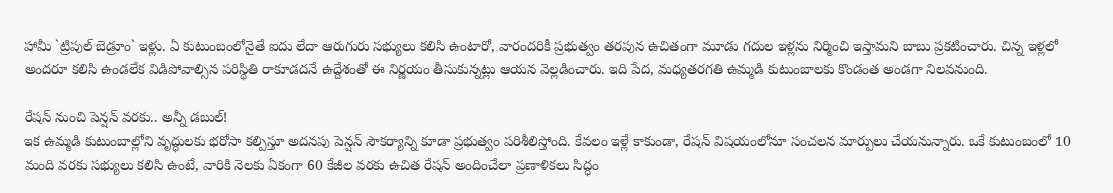హామీ `ట్రిపుల్ బెడ్రూం` ఇళ్లు. ఏ కుటుంబంలోనైతే ఐదు లేదా ఆరుగురు సభ్యులు కలిసి ఉంటారో, వారందరికీ ప్రభుత్వం తరపున ఉచితంగా మూడు గదుల ఇళ్లను నిర్మించి ఇస్తామని బాబు ప్రకటించారు. చిన్న ఇళ్లలో అందరూ కలిసి ఉండలేక విడిపోవాల్సిన పరిస్థితి రాకూడదనే ఉద్దేశంతో ఈ నిర్ణయం తీసుకున్నట్లు ఆయన వెల్లడించారు. ఇది పేద, మధ్యతరగతి ఉమ్మడి కుటుంబాలకు కొండంత అండగా నిలవనుంది.

రేషన్ నుంచి పెన్షన్ వరకు.. అన్నీ డబుల్!
ఇక ఉమ్మడి కుటుంబాల్లోని వృద్ధులకు భరోసా కల్పిస్తూ అదనపు పెన్షన్ సౌకర్యాన్ని కూడా ప్రభుత్వం పరిశీలిస్తోంది. కేవలం ఇళ్లే కాకుండా, రేషన్ విషయంలోనూ సంచలన మార్పులు చేయనున్నారు. ఒకే కుటుంబంలో 10 మంది వరకు సభ్యులు కలిసి ఉంటే, వారికి నెలకు ఏకంగా 60 కేజీల వరకు ఉచిత రేషన్ అందించేలా ప్రణాళికలు సిద్ధం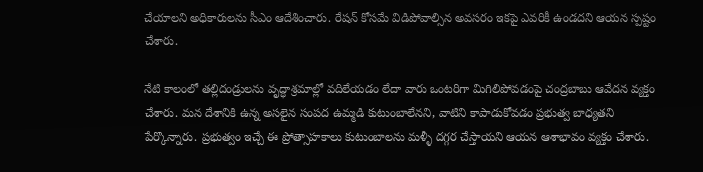చేయాలని అధికారులను సీఎం ఆదేశించారు. రేషన్ కోసమే విడిపోవాల్సిన అవసరం ఇకపై ఎవరికీ ఉండదని ఆయన స్పష్టం చేశారు.

నేటి కాలంలో తల్లిదండ్రులను వృద్ధాశ్రమాల్లో వదిలేయడం లేదా వారు ఒంటరిగా మిగిలిపోవడంపై చంద్రబాబు ఆవేదన వ్యక్తం చేశారు. మన దేశానికి ఉన్న అసలైన సంపద ఉమ్మడి కుటుంబాలేనని, వాటిని కాపాడుకోవడం ప్రభుత్వ బాధ్యతని పేర్కొన్నారు. ప్రభుత్వం ఇచ్చే ఈ ప్రోత్సాహకాలు కుటుంబాలను మళ్ళీ దగ్గర చేస్తాయని ఆయన ఆశాభావం వ్యక్తం చేశారు.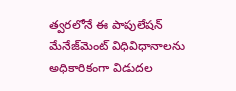త్వరలోనే ఈ పాపులేషన్ మేనేజ్‌మెంట్ విధివిధానాలను అధికారికంగా విడుదల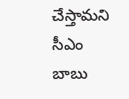చేస్తామని సీఎం బాబు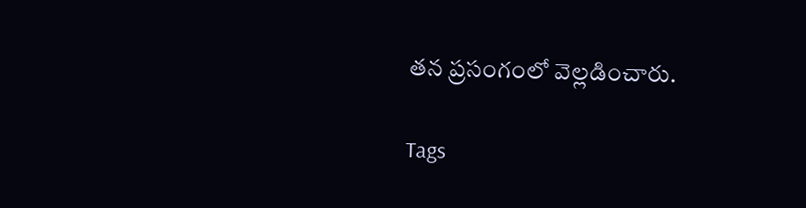తన ప్రసంగంలో వెల్లడించారు.

Tags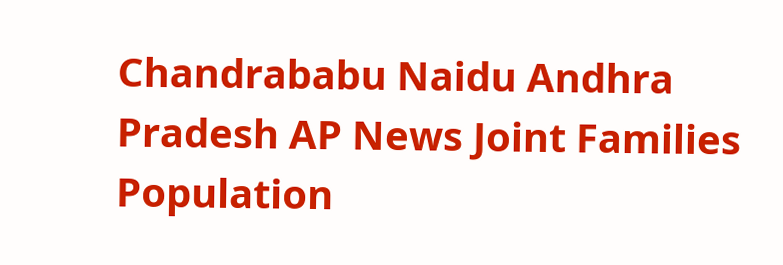Chandrababu Naidu Andhra Pradesh AP News Joint Families Population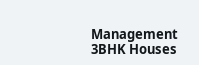Management 3BHK Houses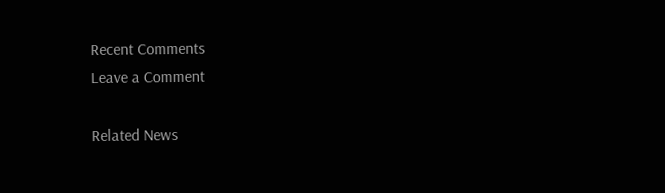Recent Comments
Leave a Comment

Related News